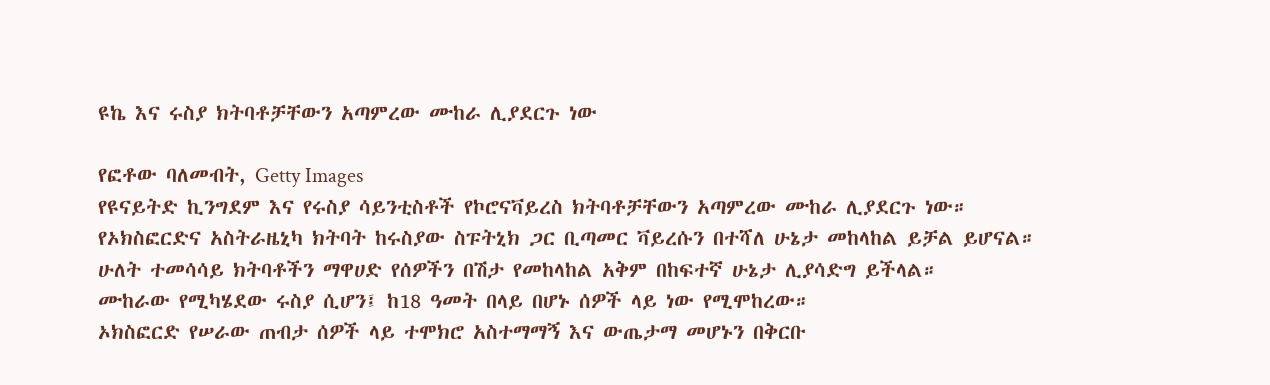ዩኬ እና ሩስያ ክትባቶቻቸውን አጣምረው ሙከራ ሊያደርጉ ነው

የፎቶው ባለመብት, Getty Images
የዩናይትድ ኪንግደም እና የሩስያ ሳይንቲስቶች የኮሮናቫይረስ ክትባቶቻቸውን አጣምረው ሙከራ ሊያደርጉ ነው።
የኦክስፎርድና አስትራዜኒካ ክትባት ከሩስያው ስፑትኒክ ጋር ቢጣመር ቫይረሱን በተሻለ ሁኔታ መከላከል ይቻል ይሆናል።
ሁለት ተመሳሳይ ክትባቶችን ማዋሀድ የሰዎችን በሽታ የመከላከል አቅም በከፍተኛ ሁኔታ ሊያሳድግ ይችላል።
ሙከራው የሚካሄደው ሩስያ ሲሆን፤ ከ18 ዓመት በላይ በሆኑ ሰዎች ላይ ነው የሚሞከረው።
ኦክስፎርድ የሠራው ጠብታ ሰዎች ላይ ተሞክሮ አስተማማኝ እና ውጤታማ መሆኑን በቅርቡ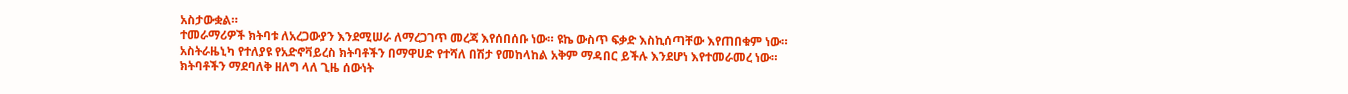አስታውቋል።
ተመራማሪዎች ክትባቱ ለአረጋውያን እንደሚሠራ ለማረጋገጥ መረጃ እየሰበሰቡ ነው። ዩኬ ውስጥ ፍቃድ እስኪሰጣቸው እየጠበቁም ነው።
አስትራዜኒካ የተለያዩ የአድኖቫይረስ ክትባቶችን በማዋሀድ የተሻለ በሽታ የመከላከል አቅም ማዳበር ይችሉ እንደሆነ እየተመራመረ ነው።
ክትባቶችን ማደባለቅ ዘለግ ላለ ጊዜ ሰውነት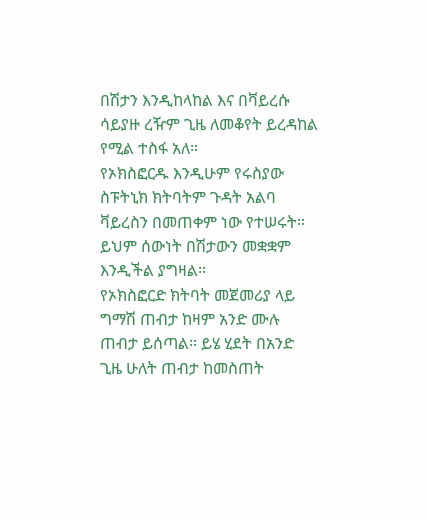በሽታን እንዲከላከል እና በቫይረሱ ሳይያዙ ረዥም ጊዜ ለመቆየት ይረዳከል የሚል ተስፋ አለ።
የኦክስፎርዱ እንዲሁም የሩስያው ስፑትኒክ ክትባትም ጉዳት አልባ ቫይረስን በመጠቀም ነው የተሠሩት። ይህም ሰውነት በሽታውን መቋቋም እንዲችል ያግዛል።
የኦክስፎርድ ክትባት መጀመሪያ ላይ ግማሽ ጠብታ ከዛም አንድ ሙሉ ጠብታ ይሰጣል። ይሄ ሂደት በአንድ ጊዜ ሁለት ጠብታ ከመስጠት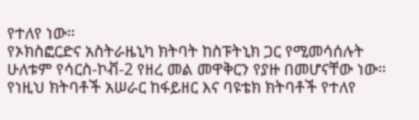የተለየ ነው።
የኦክስፎርድና አስትራዜኒካ ክትባት ከስፑትኒክ ጋር የሚመሳሰሉት ሁለቱም የሳርስ-ኮቭ-2 የዘረ መል መዋቅርን የያዙ በመሆናቸው ነው።
የነዚህ ክትባቶች አሠራር ከፋይዘር እና ባዩቴክ ክትባቶች የተለየ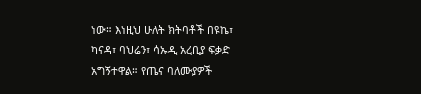ነው። እነዚህ ሁለት ክትባቶች በዩኬ፣ ካናዳ፣ ባህሬን፣ ሳኡዲ አረቢያ ፍቃድ አግኝተዋል። የጤና ባለሙያዎች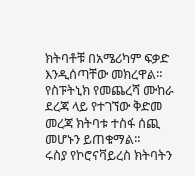ክትባቶቹ በአሜሪካም ፍቃድ እንዲሰጣቸው መክረዋል።
የስፑትኒክ የመጨረሻ ሙከራ ደረጃ ላይ የተገኘው ቅድመ መረጃ ክትባቱ ተስፋ ሰጪ መሆኑን ይጠቁማል።
ሩስያ የኮሮናቫይረስ ክትባትን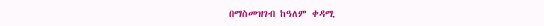በማስመዝገብ ከዓለም ቀዳሚ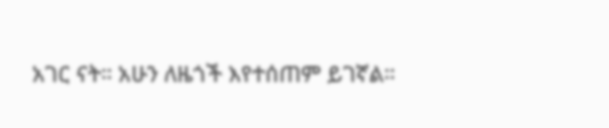አገር ናት። አሁን ለዜጎች እየተሰጠም ይገኛል።